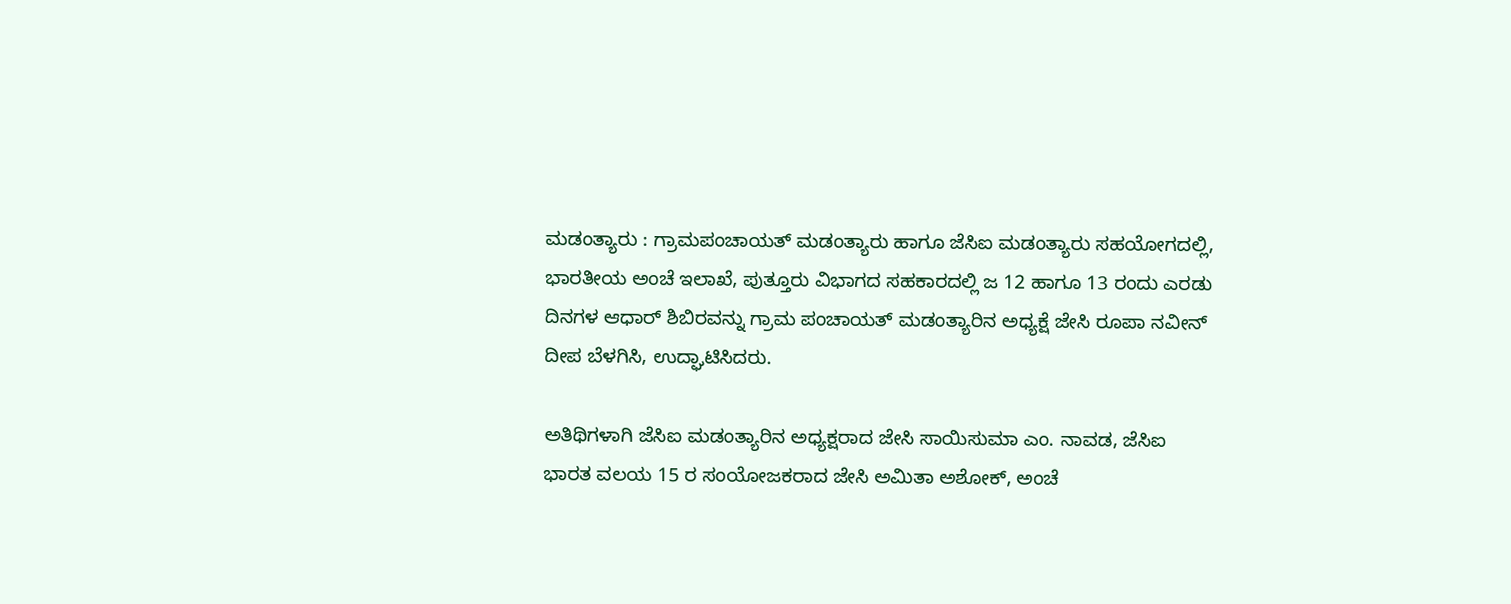ಮಡಂತ್ಯಾರು : ಗ್ರಾಮಪಂಚಾಯತ್ ಮಡಂತ್ಯಾರು ಹಾಗೂ ಜೆಸಿಐ ಮಡಂತ್ಯಾರು ಸಹಯೋಗದಲ್ಲಿ, ಭಾರತೀಯ ಅಂಚೆ ಇಲಾಖೆ, ಪುತ್ತೂರು ವಿಭಾಗದ ಸಹಕಾರದಲ್ಲಿ ಜ 12 ಹಾಗೂ 13 ರಂದು ಎರಡು ದಿನಗಳ ಆಧಾರ್ ಶಿಬಿರವನ್ನು ಗ್ರಾಮ ಪಂಚಾಯತ್ ಮಡಂತ್ಯಾರಿನ ಅಧ್ಯಕ್ಷೆ ಜೇಸಿ ರೂಪಾ ನವೀನ್ ದೀಪ ಬೆಳಗಿಸಿ, ಉದ್ಘಾಟಿಸಿದರು.

ಅತಿಥಿಗಳಾಗಿ ಜೆಸಿಐ ಮಡಂತ್ಯಾರಿನ ಅಧ್ಯಕ್ಷರಾದ ಜೇಸಿ ಸಾಯಿಸುಮಾ ಎಂ. ನಾವಡ, ಜೆಸಿಐ ಭಾರತ ವಲಯ 15 ರ ಸಂಯೋಜಕರಾದ ಜೇಸಿ ಅಮಿತಾ ಅಶೋಕ್, ಅಂಚೆ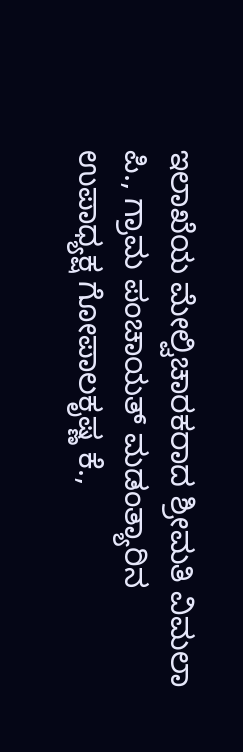ಇಲಾಖೆಯ ಮೇಲ್ವಿಚಾರಕರಾದ ಶ್ರೀಮತಿ ವಿಮಲಾ ಪಿ., ಗ್ರಾಮ ಪಂಚಾಯತ್ ಮಡಂತ್ಯಾರಿನ ಉಪಾಧ್ಯಕ್ಷ ಗೋಪಾಲಕೃಷ್ಣ ಕೆ.,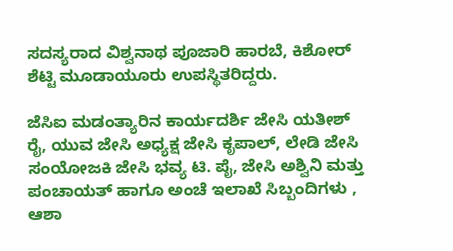ಸದಸ್ಯರಾದ ವಿಶ್ವನಾಥ ಪೂಜಾರಿ ಹಾರಬೆ, ಕಿಶೋರ್ ಶೆಟ್ಟಿ ಮೂಡಾಯೂರು ಉಪಸ್ಥಿತರಿದ್ದರು.

ಜೆಸಿಐ ಮಡಂತ್ಯಾರಿನ ಕಾರ್ಯದರ್ಶಿ ಜೇಸಿ ಯತೀಶ್ ರೈ, ಯುವ ಜೇಸಿ ಅಧ್ಯಕ್ಷ ಜೇಸಿ ಕೃಪಾಲ್, ಲೇಡಿ ಜೇಸಿ ಸಂಯೋಜಕಿ ಜೇಸಿ ಭವ್ಯ ಟಿ. ಪೈ, ಜೇಸಿ ಅಶ್ವಿನಿ ಮತ್ತು ಪಂಚಾಯತ್ ಹಾಗೂ ಅಂಚೆ ಇಲಾಖೆ ಸಿಬ್ಬಂದಿಗಳು , ಆಶಾ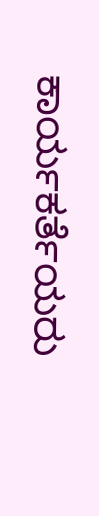ಕಾರ್ಯಕರ್ತೆಯರು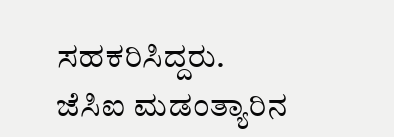ಸಹಕರಿಸಿದ್ದರು.
ಜೆಸಿಐ ಮಡಂತ್ಯಾರಿನ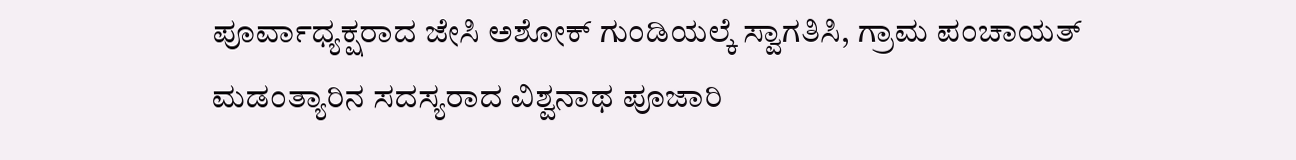ಪೂರ್ವಾಧ್ಯಕ್ಷರಾದ ಜೇಸಿ ಅಶೋಕ್ ಗುಂಡಿಯಲ್ಕೆ ಸ್ವಾಗತಿಸಿ, ಗ್ರಾಮ ಪಂಚಾಯತ್ ಮಡಂತ್ಯಾರಿನ ಸದಸ್ಯರಾದ ವಿಶ್ವನಾಥ ಪೂಜಾರಿ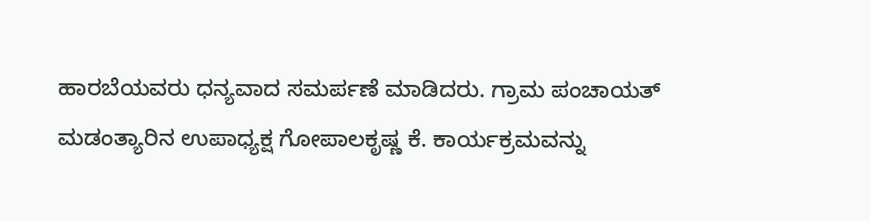ಹಾರಬೆಯವರು ಧನ್ಯವಾದ ಸಮರ್ಪಣೆ ಮಾಡಿದರು. ಗ್ರಾಮ ಪಂಚಾಯತ್ ಮಡಂತ್ಯಾರಿನ ಉಪಾಧ್ಯಕ್ಷ ಗೋಪಾಲಕೃಷ್ಣ ಕೆ. ಕಾರ್ಯಕ್ರಮವನ್ನು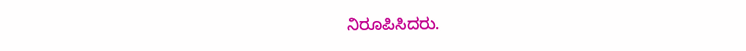ನಿರೂಪಿಸಿದರು.